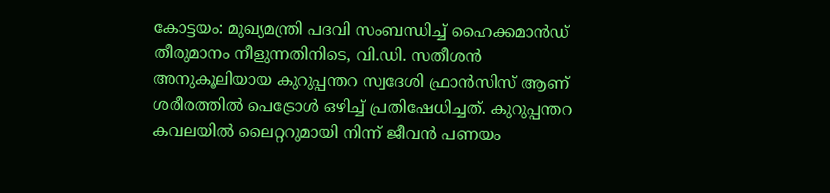കോട്ടയം: മുഖ്യമന്ത്രി പദവി സംബന്ധിച്ച് ഹൈക്കമാൻഡ് തീരുമാനം നീളുന്നതിനിടെ, വി.ഡി. സതീശൻ അനുകൂലിയായ കുറുപ്പന്തറ സ്വദേശി ഫ്രാൻസിസ് ആണ് ശരീരത്തിൽ പെട്രോൾ ഒഴിച്ച് പ്രതിഷേധിച്ചത്. കുറുപ്പന്തറ കവലയിൽ ലൈറ്ററുമായി നിന്ന് ജീവൻ പണയം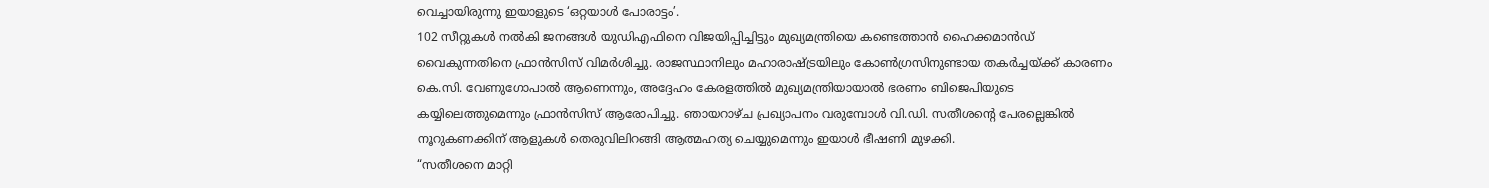വെച്ചായിരുന്നു ഇയാളുടെ ‘ഒറ്റയാൾ പോരാട്ടം’.
102 സീറ്റുകൾ നൽകി ജനങ്ങൾ യുഡിഎഫിനെ വിജയിപ്പിച്ചിട്ടും മുഖ്യമന്ത്രിയെ കണ്ടെത്താൻ ഹൈക്കമാൻഡ് വൈകുന്നതിനെ ഫ്രാൻസിസ് വിമർശിച്ചു. രാജസ്ഥാനിലും മഹാരാഷ്ട്രയിലും കോൺഗ്രസിനുണ്ടായ തകർച്ചയ്ക്ക് കാരണം കെ.സി. വേണുഗോപാൽ ആണെന്നും, അദ്ദേഹം കേരളത്തിൽ മുഖ്യമന്ത്രിയായാൽ ഭരണം ബിജെപിയുടെ കയ്യിലെത്തുമെന്നും ഫ്രാൻസിസ് ആരോപിച്ചു. ഞായറാഴ്ച പ്രഖ്യാപനം വരുമ്പോൾ വി.ഡി. സതീശന്റെ പേരല്ലെങ്കിൽ നൂറുകണക്കിന് ആളുകൾ തെരുവിലിറങ്ങി ആത്മഹത്യ ചെയ്യുമെന്നും ഇയാൾ ഭീഷണി മുഴക്കി.
“സതീശനെ മാറ്റി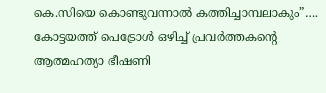കെ.സിയെ കൊണ്ടുവന്നാൽ കത്തിച്ചാമ്പലാകും”…. കോട്ടയത്ത് പെട്രോൾ ഒഴിച്ച് പ്രവർത്തകന്റെ ആത്മഹത്യാ ഭീഷണി